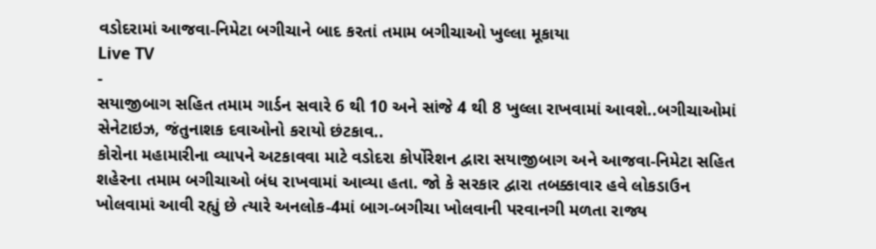વડોદરામાં આજવા-નિમેટા બગીચાને બાદ કરતાં તમામ બગીચાઓ ખુલ્લા મૂકાયા
Live TV
-
સયાજીબાગ સહિત તમામ ગાર્ડન સવારે 6 થી 10 અને સાંજે 4 થી 8 ખુલ્લા રાખવામાં આવશે..બગીચાઓમાં સેનેટાઇઝ, જંતુનાશક દવાઓનો કરાયો છંટકાવ..
કોરોના મહામારીના વ્યાપને અટકાવવા માટે વડોદરા કોર્પોરેશન દ્વારા સયાજીબાગ અને આજવા-નિમેટા સહિત શહેરના તમામ બગીચાઓ બંધ રાખવામાં આવ્યા હતા. જો કે સરકાર દ્વારા તબક્કાવાર હવે લોકડાઉન ખોલવામાં આવી રહ્યું છે ત્યારે અનલોક-4માં બાગ-બગીચા ખોલવાની પરવાનગી મળતા રાજ્ય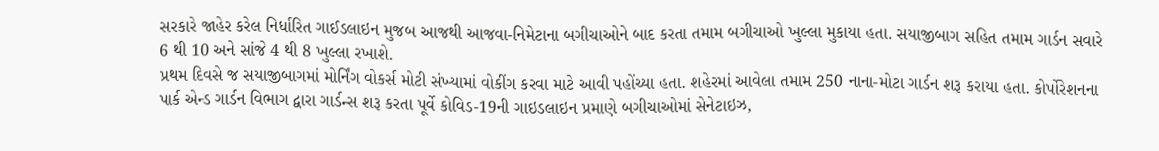સરકારે જાહેર કરેલ નિર્ધારિત ગાઈડલાઇન મુજબ આજથી આજવા-નિમેટાના બગીચાઓને બાદ કરતા તમામ બગીચાઓ ખુલ્લા મુકાયા હતા. સયાજીબાગ સહિત તમામ ગાર્ડન સવારે 6 થી 10 અને સાંજે 4 થી 8 ખુલ્લા રખાશે.
પ્રથમ દિવસે જ સયાજીબાગમાં મોર્નિંગ વોકર્સ મોટી સંખ્યામાં વોકીંગ કરવા માટે આવી પહોંચ્યા હતા. શહેરમાં આવેલા તમામ 250 નાના-મોટા ગાર્ડન શરૂ કરાયા હતા. કોર્પોરેશનના પાર્ક એન્ડ ગાર્ડન વિભાગ દ્વારા ગાર્ડન્સ શરૂ કરતા પૂર્વે કોવિડ-19ની ગાઇડલાઇન પ્રમાણે બગીચાઓમાં સેનેટાઇઝ,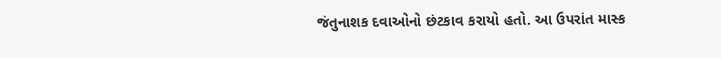જંતુનાશક દવાઓનો છંટકાવ કરાયો હતો. આ ઉપરાંત માસ્ક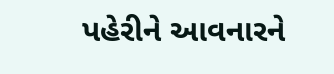પહેરીને આવનારને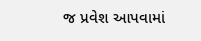જ પ્રવેશ આપવામાં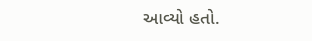આવ્યો હતો.